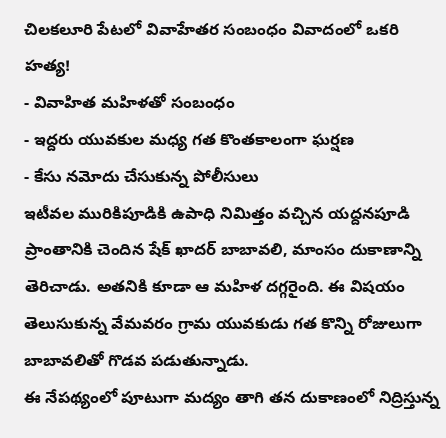చిలకలూరి పేటలో వివాహేతర సంబంధం వివాదంలో ఒకరి హత్య!
- వివాహిత మహిళతో సంబంధం
- ఇద్దరు యువకుల మధ్య గత కొంతకాలంగా ఘర్షణ
- కేసు నమోదు చేసుకున్న పోలీసులు
ఇటీవల మురికిపూడికి ఉపాధి నిమిత్తం వచ్చిన యద్దనపూడి ప్రాంతానికి చెందిన షేక్ ఖాదర్ బాబావలి, మాంసం దుకాణాన్ని తెరిచాడు. అతనికి కూడా ఆ మహిళ దగ్గరైంది. ఈ విషయం తెలుసుకున్న వేమవరం గ్రామ యువకుడు గత కొన్ని రోజులుగా బాబావలితో గొడవ పడుతున్నాడు.
ఈ నేపథ్యంలో పూటుగా మద్యం తాగి తన దుకాణంలో నిద్రిస్తున్న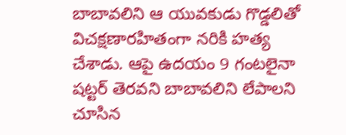బాబావలిని ఆ యువకుడు గొడ్డలితో విచక్షణారహితంగా నరికి హత్య చేశాడు. ఆపై ఉదయం 9 గంటలైనా షట్టర్ తెరవని బాబావలిని లేపాలని చూసిన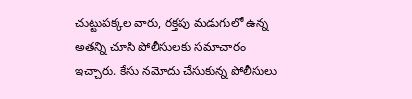చుట్టుపక్కల వారు, రక్తపు మడుగులో ఉన్న అతన్ని చూసి పోలీసులకు సమాచారం ఇచ్చారు. కేసు నమోదు చేసుకున్న పోలీసులు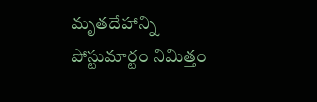మృతదేహాన్ని పోస్టుమార్టం నిమిత్తం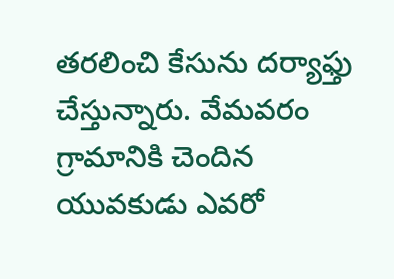తరలించి కేసును దర్యాఫ్తు చేస్తున్నారు. వేమవరం గ్రామానికి చెందిన యువకుడు ఎవరో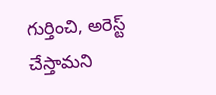గుర్తించి, అరెస్ట్ చేస్తామని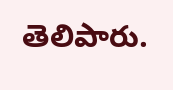తెలిపారు.